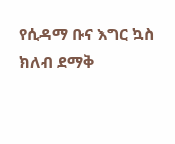የሲዳማ ቡና እግር ኳስ ክለብ ደማቅ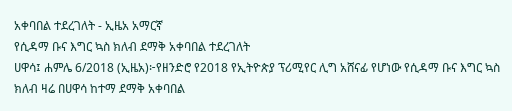አቀባበል ተደረገለት - ኢዜአ አማርኛ
የሲዳማ ቡና እግር ኳስ ክለብ ደማቅ አቀባበል ተደረገለት
ሀዋሳ፤ ሐምሌ 6/2018 (ኢዜአ)፦የዘንድሮ የ2018 የኢትዮጵያ ፕሪሚየር ሊግ አሸናፊ የሆነው የሲዳማ ቡና እግር ኳስ ክለብ ዛሬ በሀዋሳ ከተማ ደማቅ አቀባበል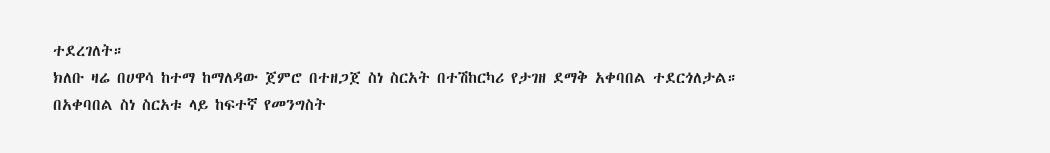ተደረገለት።
ክለቡ ዛሬ በሀዋሳ ከተማ ከማለዳው ጀምሮ በተዘጋጀ ስነ ስርአት በተሽከርካሪ የታገዘ ደማቅ አቀባበል ተደርጎለታል።
በአቀባበል ስነ ስርአቱ ላይ ከፍተኛ የመንግስት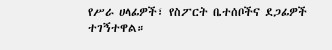የሥራ ሀላፊዎች፣ የስፖርት ቤተሰቦችና ደጋፊዎች ተገኝተዋል።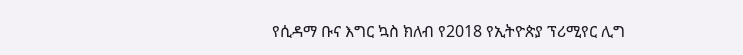የሲዳማ ቡና እግር ኳስ ክለብ የ2018 የኢትዮጵያ ፕሪሚየር ሊግ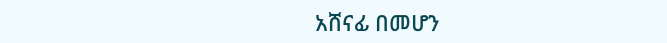አሸናፊ በመሆን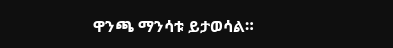ዋንጫ ማንሳቱ ይታወሳል።